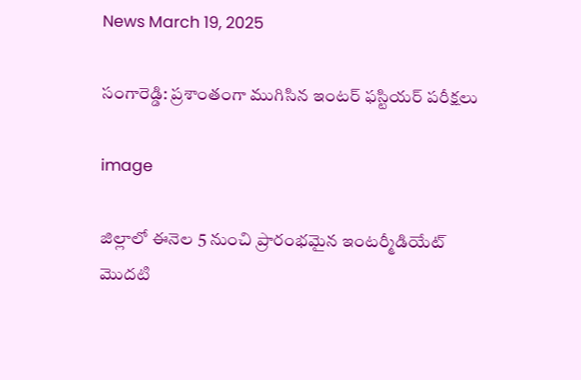News March 19, 2025

సంగారెడ్డి: ప్రశాంతంగా ముగిసిన ఇంటర్ ఫస్టియర్ పరీక్షలు

image

జిల్లాలో ఈనెల 5 నుంచి ప్రారంభమైన ఇంటర్మీడియేట్ మొదటి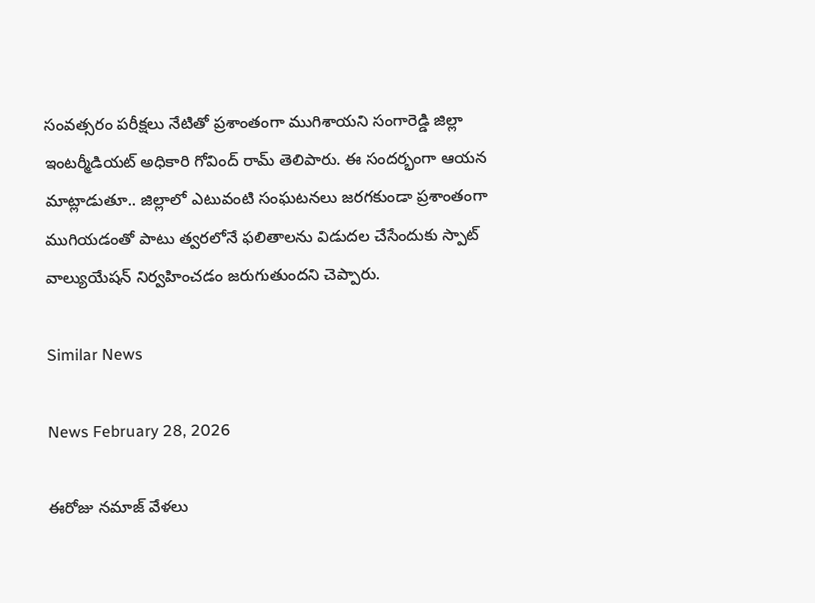సంవత్సరం పరీక్షలు నేటితో ప్రశాంతంగా ముగిశాయని సంగారెడ్డి జిల్లా ఇంటర్మీడియట్ అధికారి గోవింద్ రామ్ తెలిపారు. ఈ సందర్భంగా ఆయన మాట్లాడుతూ.. జిల్లాలో ఎటువంటి సంఘటనలు జరగకుండా ప్రశాంతంగా ముగియడంతో పాటు త్వరలోనే ఫలితాలను విడుదల చేసేందుకు స్పాట్ వాల్యుయేషన్ నిర్వహించడం జరుగుతుందని చెప్పారు.

Similar News

News February 28, 2026

ఈరోజు నమాజ్ వేళలు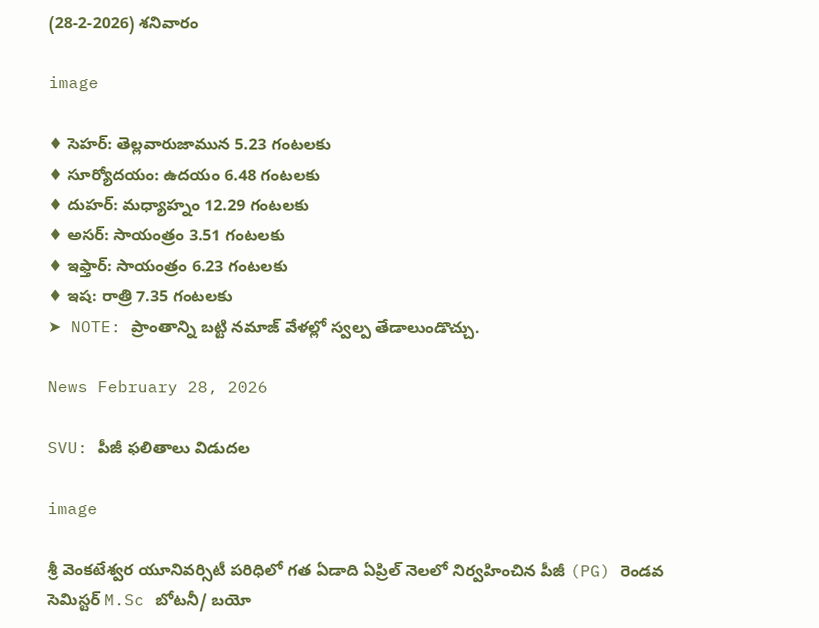(28-2-2026) శనివారం

image

♦ సెహర్: తెల్లవారుజామున 5.23 గంటలకు
♦ సూర్యోదయం: ఉదయం 6.48 గంటలకు
♦ దుహర్: మధ్యాహ్నం 12.29 గంటలకు
♦ అసర్: సాయంత్రం 3.51 గంటలకు
♦ ఇఫ్తార్: సాయంత్రం 6.23 గంటలకు
♦ ఇష: రాత్రి 7.35 గంటలకు
➤ NOTE: ప్రాంతాన్ని బట్టి నమాజ్ వేళల్లో స్వల్ప తేడాలుండొచ్చు.

News February 28, 2026

SVU: పీజీ ఫలితాలు విడుదల

image

శ్రీ వెంకటేశ్వర యూనివర్సిటీ పరిధిలో గత ఏడాది ఏప్రిల్ నెలలో నిర్వహించిన పీజీ (PG) రెండవ సెమిస్టర్ M.Sc బోటనీ/ బయో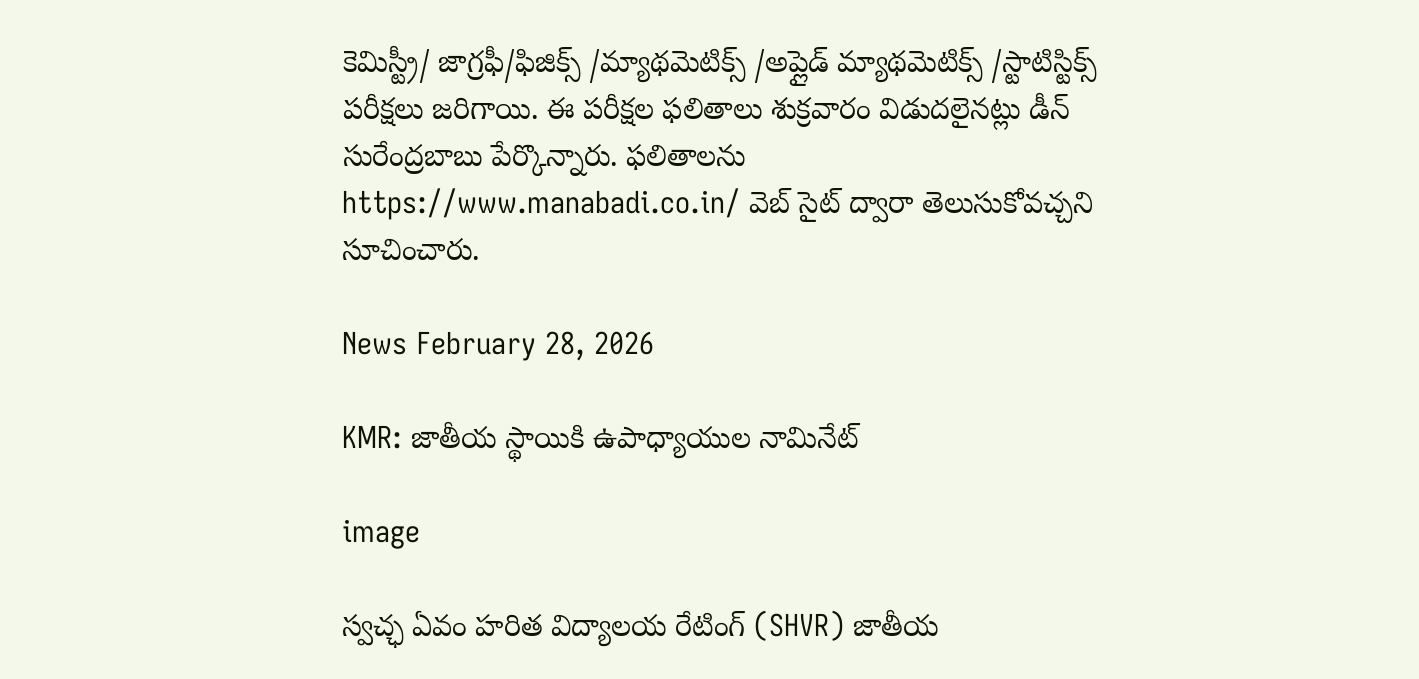కెమిస్ట్రీ/ జాగ్రఫీ/ఫిజిక్స్ /మ్యాథమెటిక్స్ /అప్లైడ్ మ్యాథమెటిక్స్ /స్టాటిస్టిక్స్ పరీక్షలు జరిగాయి. ఈ పరీక్షల ఫలితాలు శుక్రవారం విడుదలైనట్లు డీన్ సురేంద్రబాబు పేర్కొన్నారు. ఫలితాలను https://www.manabadi.co.in/ వెబ్ సైట్ ద్వారా తెలుసుకోవచ్చని సూచించారు.

News February 28, 2026

KMR: జాతీయ స్థాయికి ఉపాధ్యాయుల నామినేట్

image

స్వచ్ఛ ఏవం హరిత విద్యాలయ రేటింగ్ (SHVR) జాతీయ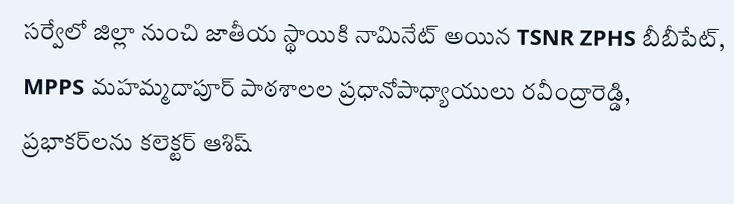సర్వేలో జిల్లా నుంచి జాతీయ స్థాయికి నామినేట్ అయిన TSNR ZPHS బీబీపేట్, MPPS మహమ్మదాపూర్ పాఠశాలల ప్రధానోపాధ్యాయులు రవీంద్రారెడ్డి, ప్రభాకర్‌లను కలెక్టర్ ఆశిష్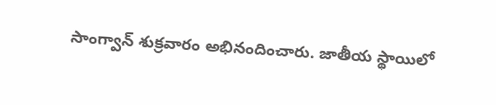సాంగ్వాన్ శుక్రవారం అభినందించారు. జాతీయ స్థాయిలో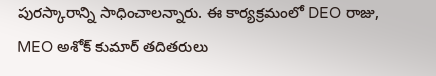పురస్కారాన్ని సాధించాలన్నారు. ఈ కార్యక్రమంలో DEO రాజు, MEO అశోక్ కుమార్ తదితరులు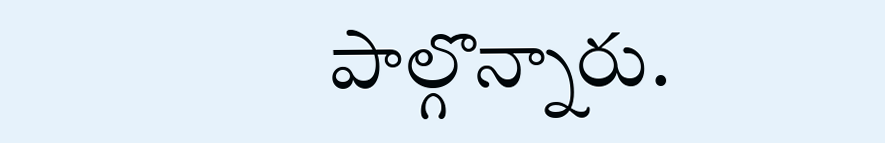పాల్గొన్నారు.